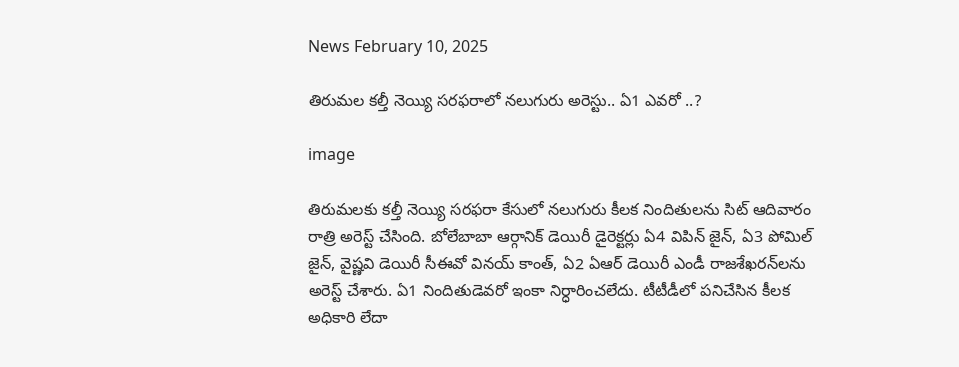News February 10, 2025

తిరుమల కల్తీ నెయ్యి సరఫరాలో నలుగురు అరెస్టు.. ఏ1 ఎవరో ..?

image

తిరుమలకు కల్తీ నెయ్యి సరఫరా కేసులో నలుగురు కీలక నిందితులను సిట్ ఆదివారం రాత్రి అరెస్ట్ చేసింది. బోలేబాబా ఆర్గానిక్ డెయిరీ డైరెక్టర్లు ఏ4 విపిన్ జైన్, ఏ3 పోమిల్ జైన్, వైష్ణవి డెయిరీ సీఈవో వినయ్ కాంత్, ఏ2 ఏఆర్ డెయిరీ ఎండీ రాజశేఖరన్‌లను అరెస్ట్ చేశారు. ఏ1 నిందితుడెవరో ఇంకా నిర్ధారించలేదు. టీటీడీలో పనిచేసిన కీలక అధికారి లేదా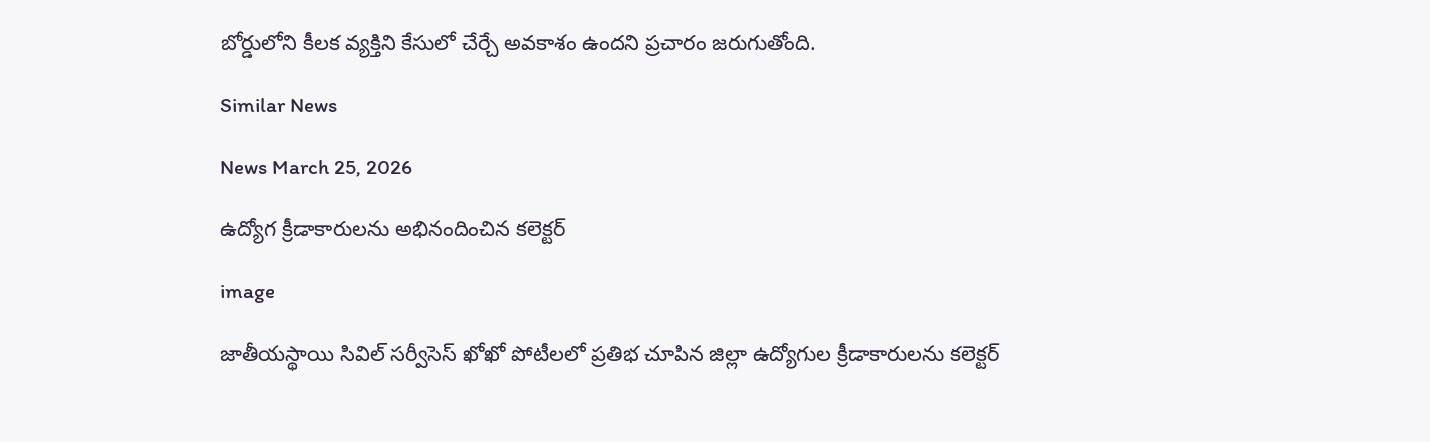బోర్డులోని కీలక వ్యక్తిని కేసులో చేర్చే అవకాశం ఉందని ప్రచారం జరుగుతోంది.

Similar News

News March 25, 2026

ఉద్యోగ క్రీడాకారులను అభినందించిన కలెక్టర్

image

జాతీయస్థాయి సివిల్ సర్వీసెస్ ఖోఖో పోటీలలో ప్రతిభ చూపిన జిల్లా ఉద్యోగుల క్రీడాకారులను కలెక్టర్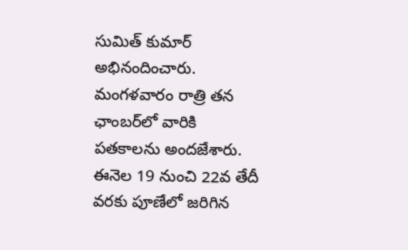సుమిత్ కుమార్ అభినందించారు. మంగళవారం రాత్రి తన ఛాంబర్‌లో వారికి పతకాలను అందజేశారు. ఈనెల 19 నుంచి 22వ తేదీ వరకు పూణేలో జరిగిన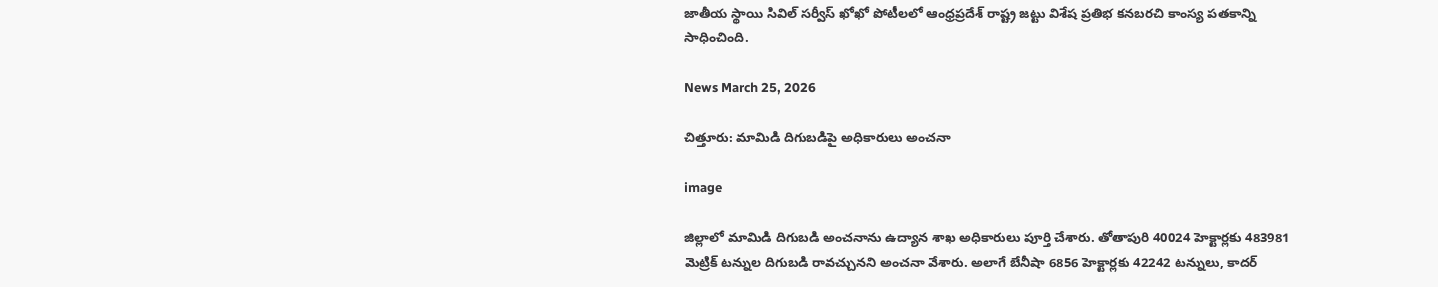జాతీయ స్థాయి సివిల్ సర్వీస్ ఖోఖో పోటీలలో ఆంధ్రప్రదేశ్ రాష్ట్ర జట్టు విశేష ప్రతిభ కనబరచి కాంస్య పతకాన్ని సాధించింది.

News March 25, 2026

చిత్తూరు: మామిడి దిగుబడిపై అధికారులు అంచనా

image

జిల్లాలో మామిడి దిగుబడి అంచనాను ఉద్యాన శాఖ అధికారులు పూర్తి చేశారు. తోతాపురి 40024 హెక్టార్లకు 483981 మెట్రిక్ టన్నుల దిగుబడి రావచ్చునని అంచనా వేశారు. అలాగే బేనీషా 6856 హెక్టార్లకు 42242 టన్నులు, కాదర్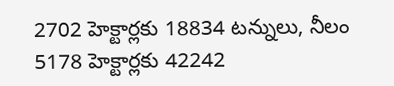2702 హెక్టార్లకు 18834 టన్నులు, నీలం 5178 హెక్టార్లకు 42242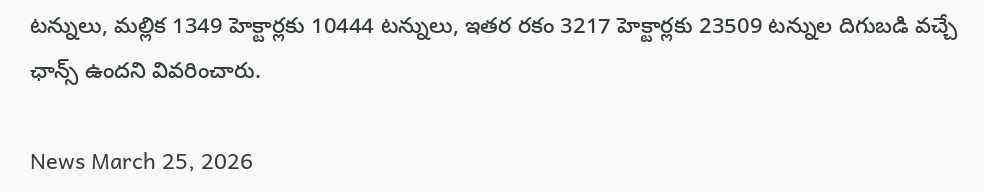టన్నులు, మల్లిక 1349 హెక్టార్లకు 10444 టన్నులు, ఇతర రకం 3217 హెక్టార్లకు 23509 టన్నుల దిగుబడి వచ్చే ఛాన్స్ ఉందని వివరించారు.

News March 25, 2026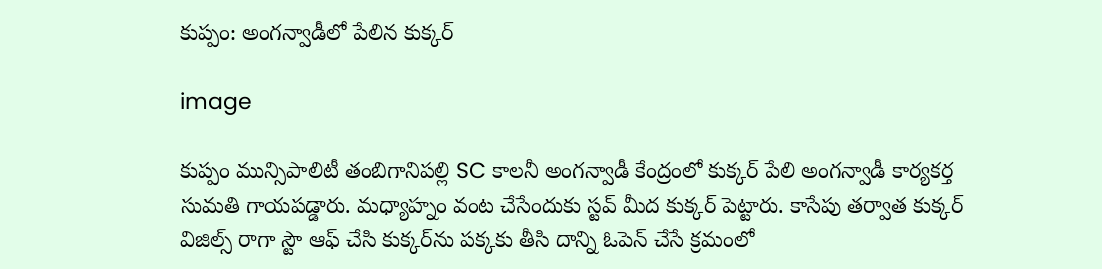కుప్పం: అంగన్వాడీలో పేలిన కుక్కర్

image

కుప్పం మున్సిపాలిటీ తంబిగానిపల్లి SC కాలనీ అంగన్వాడీ కేంద్రంలో కుక్కర్ పేలి అంగన్వాడీ కార్యకర్త సుమతి గాయపడ్డారు. మధ్యాహ్నం వంట చేసేందుకు స్టవ్ మీద కుక్కర్ పెట్టారు. కాసేపు తర్వాత కుక్కర్ విజిల్స్ రాగా స్టౌ ఆఫ్ చేసి కుక్కర్‌ను పక్కకు తీసి దాన్ని ఓపెన్ చేసే క్రమంలో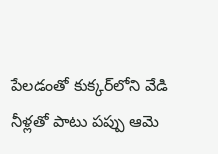పేలడంతో కుక్కర్‌లోని వేడి నీళ్లతో పాటు పప్పు ఆమె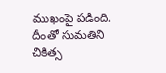ముఖంపై పడింది. దీంతో సుమతిని చికిత్స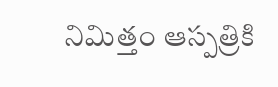నిమిత్తం ఆస్పత్రికి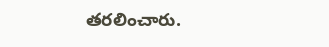తరలించారు.